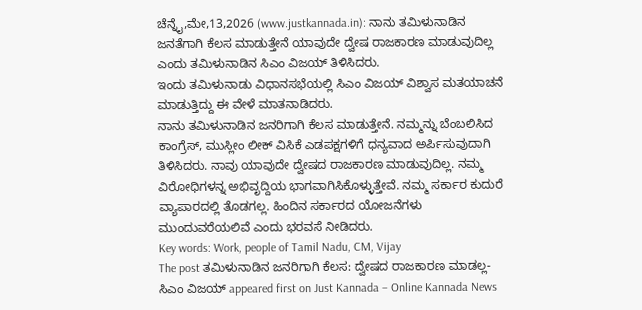ಚೆನ್ನೈ,ಮೇ,13,2026 (www.justkannada.in): ನಾನು ತಮಿಳುನಾಡಿನ ಜನತೆಗಾಗಿ ಕೆಲಸ ಮಾಡುತ್ತೇನೆ ಯಾವುದೇ ದ್ವೇಷ ರಾಜಕಾರಣ ಮಾಡುವುದಿಲ್ಲ ಎಂದು ತಮಿಳುನಾಡಿನ ಸಿಎಂ ವಿಜಯ್ ತಿಳಿಸಿದರು.
ಇಂದು ತಮಿಳುನಾಡು ವಿಧಾನಸಭೆಯಲ್ಲಿ ಸಿಎಂ ವಿಜಯ್ ವಿಶ್ವಾಸ ಮತಯಾಚನೆ ಮಾಡುತ್ತಿದ್ದು ಈ ವೇಳೆ ಮಾತನಾಡಿದರು.
ನಾನು ತಮಿಳುನಾಡಿನ ಜನರಿಗಾಗಿ ಕೆಲಸ ಮಾಡುತ್ತೇನೆ. ನಮ್ಮನ್ನು ಬೆಂಬಲಿಸಿದ ಕಾಂಗ್ರೆಸ್, ಮುಸ್ಲೀಂ ಲೀಕ್ ವಿಸಿಕೆ ಎಡಪಕ್ಷಗಳಿಗೆ ಧನ್ಯವಾದ ಅರ್ಪಿಸುವುದಾಗಿ ತಿಳಿಸಿದರು. ನಾವು ಯಾವುದೇ ದ್ವೇಷದ ರಾಜಕಾರಣ ಮಾಡುವುದಿಲ್ಲ. ನಮ್ಮ ವಿರೋಧಿಗಳನ್ನ ಅಭಿವೃದ್ದಿಯ ಭಾಗವಾಗಿಸಿಕೊಳ್ಳುತ್ತೇವೆ. ನಮ್ಮ ಸರ್ಕಾರ ಕುದುರೆ ವ್ಯಾಪಾರದಲ್ಲಿ ತೊಡಗಲ್ಲ. ಹಿಂದಿನ ಸರ್ಕಾರದ ಯೋಜನೆಗಳು ಮುಂದುವರೆಯಲಿವೆ ಎಂದು ಭರವಸೆ ನೀಡಿದರು.
Key words: Work, people of Tamil Nadu, CM, Vijay
The post ತಮಿಳುನಾಡಿನ ಜನರಿಗಾಗಿ ಕೆಲಸ: ದ್ವೇಷದ ರಾಜಕಾರಣ ಮಾಡಲ್ಲ- ಸಿಎಂ ವಿಜಯ್ appeared first on Just Kannada – Online Kannada News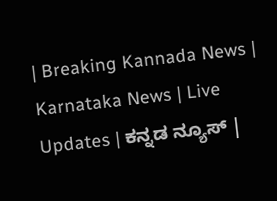| Breaking Kannada News | Karnataka News | Live Updates | ಕನ್ನಡ ನ್ಯೂಸ್ |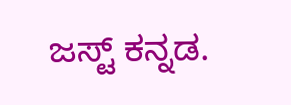ಜಸ್ಟ್ ಕನ್ನಡ.